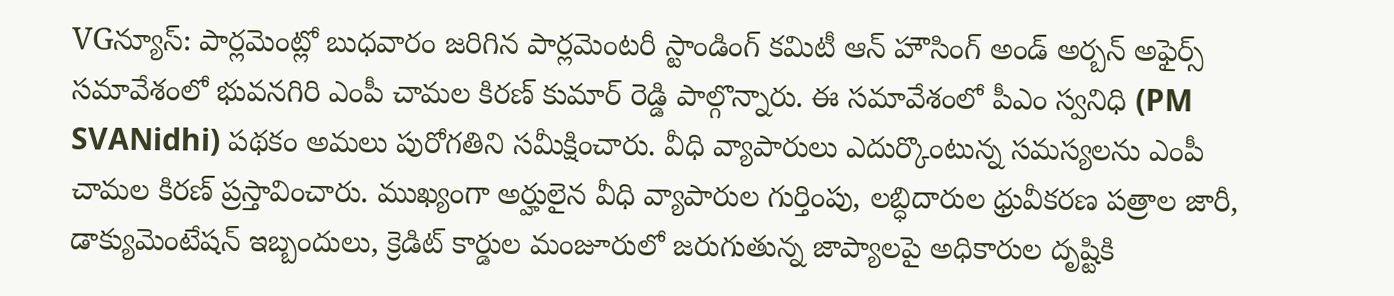VGన్యూస్: పార్లమెంట్లో బుధవారం జరిగిన పార్లమెంటరీ స్టాండింగ్ కమిటీ ఆన్ హౌసింగ్ అండ్ అర్బన్ అఫైర్స్ సమావేశంలో భువనగిరి ఎంపీ చామల కిరణ్ కుమార్ రెడ్డి పాల్గొన్నారు. ఈ సమావేశంలో పీఎం స్వనిధి (PM SVANidhi) పథకం అమలు పురోగతిని సమీక్షించారు. వీధి వ్యాపారులు ఎదుర్కొంటున్న సమస్యలను ఎంపీ చామల కిరణ్ ప్రస్తావించారు. ముఖ్యంగా అర్హులైన వీధి వ్యాపారుల గుర్తింపు, లబ్ధిదారుల ధ్రువీకరణ పత్రాల జారీ, డాక్యుమెంటేషన్ ఇబ్బందులు, క్రెడిట్ కార్డుల మంజూరులో జరుగుతున్న జాప్యాలపై అధికారుల దృష్టికి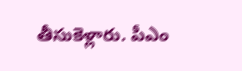తీసుకెళ్లారు. పీఎం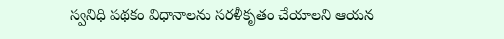స్వనిధి పథకం విధానాలను సరళీకృతం చేయాలని ఆయన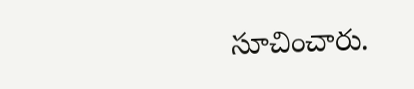సూచించారు.